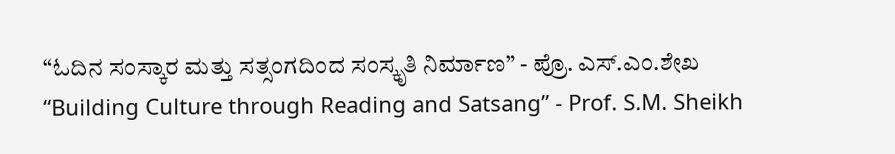“ಓದಿನ ಸಂಸ್ಕಾರ ಮತ್ತು ಸತ್ಸಂಗದಿಂದ ಸಂಸ್ಕೃತಿ ನಿರ್ಮಾಣ” - ಪ್ರೊ. ಎಸ್.ಎಂ.ಶೇಖ
“Building Culture through Reading and Satsang” - Prof. S.M. Sheikh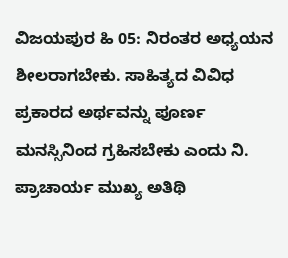ವಿಜಯಪುರ ಹಿ 05: ನಿರಂತರ ಅಧ್ಯಯನ ಶೀಲರಾಗಬೇಕು. ಸಾಹಿತ್ಯದ ವಿವಿಧ ಪ್ರಕಾರದ ಅರ್ಥವನ್ನು ಪೂರ್ಣ ಮನಸ್ಸಿನಿಂದ ಗ್ರಹಿಸಬೇಕು ಎಂದು ನಿ. ಪ್ರಾಚಾರ್ಯ ಮುಖ್ಯ ಅತಿಥಿ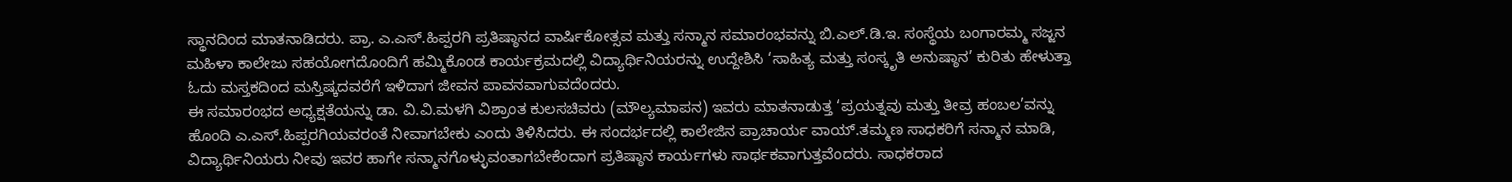ಸ್ಥಾನದಿಂದ ಮಾತನಾಡಿದರು. ಪ್ರಾ. ಎ.ಎಸ್.ಹಿಪ್ಪರಗಿ ಪ್ರತಿಷ್ಠಾನದ ವಾರ್ಷಿಕೋತ್ಸವ ಮತ್ತು ಸನ್ಮಾನ ಸಮಾರಂಭವನ್ನು ಬಿ.ಎಲ್.ಡಿ.ಇ. ಸಂಸ್ಥೆಯ ಬಂಗಾರಮ್ಮ ಸಜ್ಜನ ಮಹಿಳಾ ಕಾಲೇಜು ಸಹಯೋಗದೊಂದಿಗೆ ಹಮ್ಮಿಕೊಂಡ ಕಾರ್ಯಕ್ರಮದಲ್ಲಿ ವಿದ್ಯಾರ್ಥಿನಿಯರನ್ನು ಉದ್ದೇಶಿಸಿ ‘ಸಾಹಿತ್ಯ ಮತ್ತು ಸಂಸ್ಕೃತಿ ಅನುಷ್ಠಾನ’ ಕುರಿತು ಹೇಳುತ್ತಾ ಓದು ಮಸ್ತಕದಿಂದ ಮಸ್ತಿಷ್ಕದವರೆಗೆ ಇಳಿದಾಗ ಜೀವನ ಪಾವನವಾಗುವದೆಂದರು.
ಈ ಸಮಾರಂಭದ ಅಧ್ಯಕ್ಷತೆಯನ್ನು ಡಾ. ವಿ.ವಿ.ಮಳಗಿ ವಿಶ್ರಾಂತ ಕುಲಸಚಿವರು (ಮೌಲ್ಯಮಾಪನ) ಇವರು ಮಾತನಾಡುತ್ತ ‘ಪ್ರಯತ್ನವು ಮತ್ತು ತೀವ್ರ ಹಂಬಲ’ವನ್ನು ಹೊಂದಿ ಎ.ಎಸ್.ಹಿಪ್ಪರಗಿಯವರಂತೆ ನೀವಾಗಬೇಕು ಎಂದು ತಿಳಿಸಿದರು. ಈ ಸಂದರ್ಭದಲ್ಲಿ ಕಾಲೇಜಿನ ಪ್ರಾಚಾರ್ಯ ವಾಯ್.ತಮ್ಮಣ ಸಾಧಕರಿಗೆ ಸನ್ಮಾನ ಮಾಡಿ, ವಿದ್ಯಾರ್ಥಿನಿಯರು ನೀವು ಇವರ ಹಾಗೇ ಸನ್ಮಾನಗೊಳ್ಳುವಂತಾಗಬೇಕೆಂದಾಗ ಪ್ರತಿಷ್ಠಾನ ಕಾರ್ಯಗಳು ಸಾರ್ಥಕವಾಗುತ್ತವೆಂದರು. ಸಾಧಕರಾದ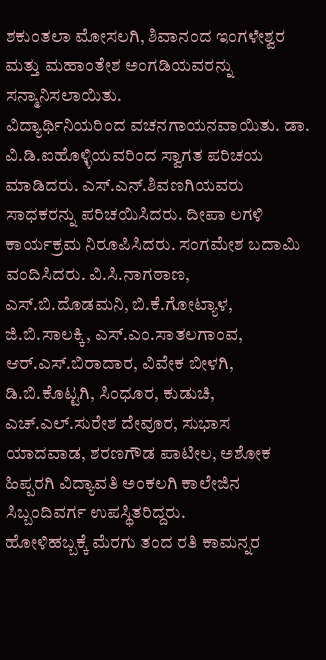ಶಕುಂತಲಾ ಮೋಸಲಗಿ, ಶಿವಾನಂದ ಇಂಗಳೇಶ್ವರ ಮತ್ತು ಮಹಾಂತೇಶ ಅಂಗಡಿಯವರನ್ನು ಸನ್ಮಾನಿಸಲಾಯಿತು.
ವಿದ್ಯಾರ್ಥಿನಿಯರಿಂದ ವಚನಗಾಯನವಾಯಿತು. ಡಾ. ವಿ.ಡಿ.ಐಹೊಳ್ಳಿಯವರಿಂದ ಸ್ವಾಗತ ಪರಿಚಯ ಮಾಡಿದರು. ಎಸ್.ಎನ್.ಶಿವಣಗಿಯವರು ಸಾಧಕರನ್ನು ಪರಿಚಯಿಸಿದರು. ದೀಪಾ ಲಗಳಿ ಕಾರ್ಯಕ್ರಮ ನಿರೂಪಿಸಿದರು. ಸಂಗಮೇಶ ಬದಾಮಿ ವಂದಿಸಿದರು. ವಿ.ಸಿ.ನಾಗಠಾಣ, ಎಸ್.ಬಿ.ದೊಡಮನಿ, ಬಿ.ಕೆ.ಗೋಟ್ಯಾಳ, ಜಿ.ಬಿ.ಸಾಲಕ್ಕಿ, ಎಸ್.ಎಂ.ಸಾತಲಗಾಂವ, ಆರ್.ಎಸ್.ಬಿರಾದಾರ, ವಿವೇಕ ಬೀಳಗಿ, ಡಿ.ಬಿ.ಕೊಟ್ಟಗಿ, ಸಿಂಧೂರ, ಕುಡುಚಿ, ಎಚ್.ಎಲ್.ಸುರೇಶ ದೇವೂರ, ಸುಭಾಸ ಯಾದವಾಡ, ಶರಣಗೌಡ ಪಾಟೀಲ, ಅಶೋಕ ಹಿಪ್ಪರಗಿ ವಿದ್ಯಾವತಿ ಅಂಕಲಗಿ ಕಾಲೇಜಿನ ಸಿಬ್ಬಂದಿವರ್ಗ ಉಪಸ್ಥಿತರಿದ್ದರು.
ಹೋಳಿಹಬ್ಬಕ್ಕೆ ಮೆರಗು ತಂದ ರತಿ ಕಾಮನ್ನರ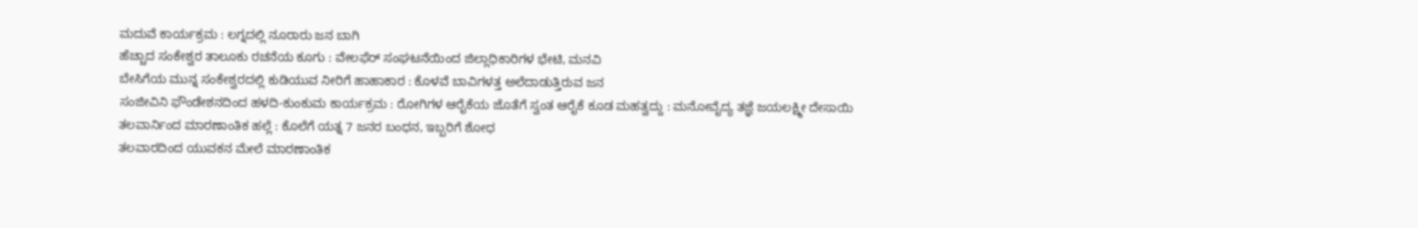ಮದುವೆ ಕಾರ್ಯಕ್ರಮ : ಲಗ್ನದಲ್ಲಿ ನೂರಾರು ಜನ ಬಾಗಿ
ಹೆಚ್ಚಾದ ಸಂಕೇಶ್ವರ ತಾಲೂಕು ರಚನೆಯ ಕೂಗು : ವೇಲಫೆರ್ ಸಂಘಟನೆಯಿಂದ ಜಿಲ್ಲಾಧಿಕಾರಿಗಳ ಭೇಟಿ, ಮನವಿ
ಬೇಸಿಗೆಯ ಮುನ್ನ ಸಂಕೇಶ್ವರದಲ್ಲಿ ಕುಡಿಯುವ ನೀರಿಗೆ ಹಾಹಾಕಾರ : ಕೊಳವೆ ಬಾವಿಗಳತ್ತ ಅಲೆದಾಡುತ್ತಿರುವ ಜನ
ಸಂಜೀವಿನಿ ಫೌಂಡೇಶನದಿಂದ ಹಳದಿ-ಕುಂಕುಮ ಕಾರ್ಯಕ್ರಮ : ರೋಗಿಗಳ ಆರೈಕೆಯ ಜೊತೆಗೆ ಸ್ವಂತ ಆರೈಕೆ ಕೂಡ ಮಹತ್ವದ್ದು : ಮನೋವೈದ್ಯ ತಜ್ಞೆ ಜಯಲಕ್ಷ್ಮೀ ದೇಸಾಯಿ
ತಲವಾರ್ನಿಂದ ಮಾರಣಾಂತಿಕ ಹಲ್ಲೆ : ಕೊಲೆಗೆ ಯತ್ನ 7 ಜನರ ಬಂಧನ, ಇಬ್ಬರಿಗೆ ಶೋಧ
ತಲವಾರದಿಂದ ಯುವಕನ ಮೇಲೆ ಮಾರಣಾಂತಿಕ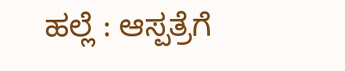ಹಲ್ಲೆ : ಆಸ್ಪತ್ರೆಗೆ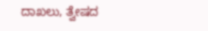ದಾಖಲು, ತ್ವೇಷದ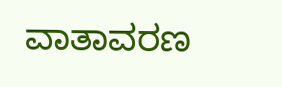ವಾತಾವರಣ